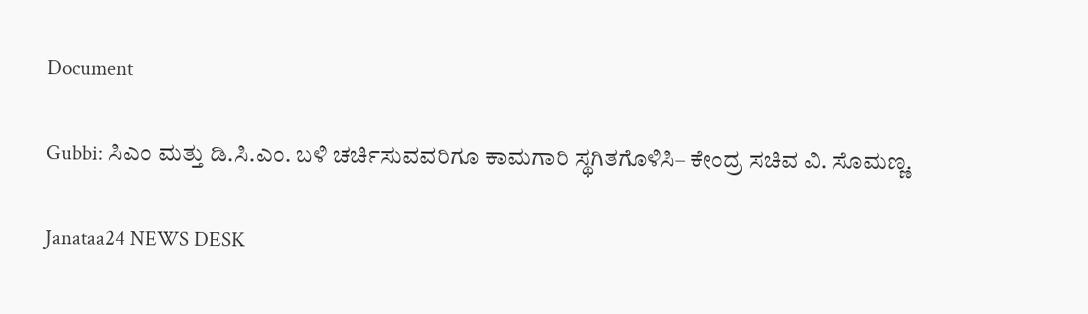Document

Gubbi: ಸಿಎಂ ಮತ್ತು ಡಿ.ಸಿ.ಎಂ. ಬಳಿ ಚರ್ಚಿಸುವವರಿಗೂ ಕಾಮಗಾರಿ ಸ್ಥಗಿತಗೊಳಿಸಿ– ಕೇಂದ್ರ ಸಚಿವ ವಿ. ಸೊಮಣ್ಣ.

Janataa24 NEWS DESK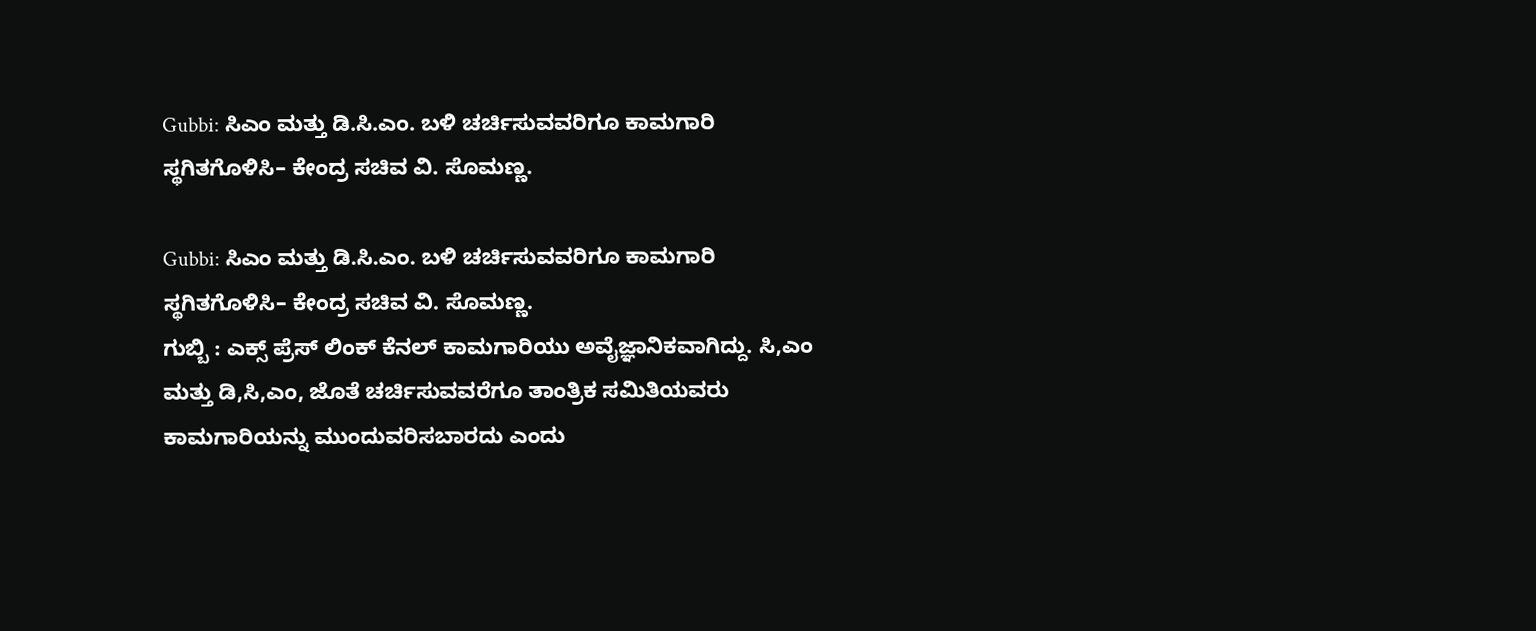Gubbi: ಸಿಎಂ ಮತ್ತು ಡಿ.ಸಿ.ಎಂ. ಬಳಿ ಚರ್ಚಿಸುವವರಿಗೂ ಕಾಮಗಾರಿ ಸ್ಥಗಿತಗೊಳಿಸಿ– ಕೇಂದ್ರ ಸಚಿವ ವಿ. ಸೊಮಣ್ಣ.

Gubbi: ಸಿಎಂ ಮತ್ತು ಡಿ.ಸಿ.ಎಂ. ಬಳಿ ಚರ್ಚಿಸುವವರಿಗೂ ಕಾಮಗಾರಿ ಸ್ಥಗಿತಗೊಳಿಸಿ– ಕೇಂದ್ರ ಸಚಿವ ವಿ. ಸೊಮಣ್ಣ.
ಗುಬ್ಬಿ : ಎಕ್ಸ್ ಪ್ರೆಸ್ ಲಿಂಕ್ ಕೆನಲ್ ಕಾಮಗಾರಿಯು ಅವೈಜ್ಞಾನಿಕವಾಗಿದ್ದು. ಸಿ,ಎಂ ಮತ್ತು ಡಿ,ಸಿ,ಎಂ, ಜೊತೆ ಚರ್ಚಿಸುವವರೆಗೂ ತಾಂತ್ರಿಕ ಸಮಿತಿಯವರು ಕಾಮಗಾರಿಯನ್ನು ಮುಂದುವರಿಸಬಾರದು ಎಂದು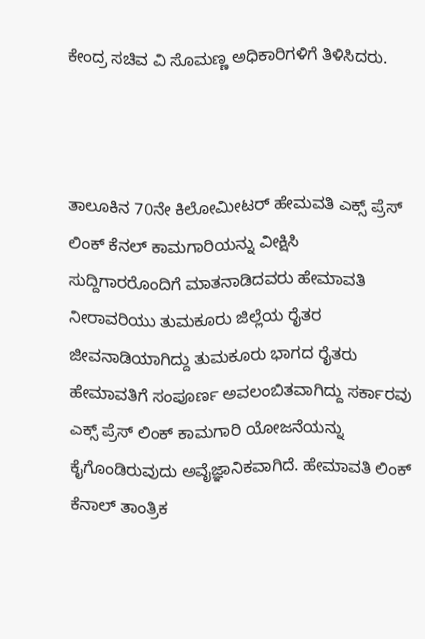ಕೇಂದ್ರ ಸಚಿವ ವಿ ಸೊಮಣ್ಣ ಅಧಿಕಾರಿಗಳಿಗೆ ತಿಳಿಸಿದರು.



ತಾಲೂಕಿನ 70ನೇ ಕಿಲೋಮೀಟರ್ ಹೇಮವತಿ ಎಕ್ಸ್ ಪ್ರೆಸ್ ಲಿಂಕ್ ಕೆನಲ್ ಕಾಮಗಾರಿಯನ್ನು ವೀಕ್ಷಿಸಿ ಸುದ್ದಿಗಾರರೊಂದಿಗೆ ಮಾತನಾಡಿದವರು ಹೇಮಾವತಿ ನೀರಾವರಿಯು ತುಮಕೂರು ಜಿಲ್ಲೆಯ ರೈತರ ಜೀವನಾಡಿಯಾಗಿದ್ದು ತುಮಕೂರು ಭಾಗದ ರೈತರು ಹೇಮಾವತಿಗೆ ಸಂಪೂರ್ಣ ಅವಲಂಬಿತವಾಗಿದ್ದು ಸರ್ಕಾರವು ಎಕ್ಸ್ ಪ್ರೆಸ್ ಲಿಂಕ್ ಕಾಮಗಾರಿ ಯೋಜನೆಯನ್ನು ಕೈಗೊಂಡಿರುವುದು ಅವೈಜ್ಞಾನಿಕವಾಗಿದೆ. ಹೇಮಾವತಿ ಲಿಂಕ್ ಕೆನಾಲ್ ತಾಂತ್ರಿಕ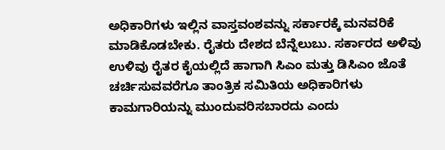ಅಧಿಕಾರಿಗಳು ಇಲ್ಲಿನ ವಾಸ್ತವಂಶವನ್ನು ಸರ್ಕಾರಕ್ಕೆ ಮನವರಿಕೆ ಮಾಡಿಕೊಡಬೇಕು. ರೈತರು ದೇಶದ ಬೆನ್ನೆಲುಬು. ಸರ್ಕಾರದ ಅಳಿವು ಉಳಿವು ರೈತರ ಕೈಯಲ್ಲಿದೆ ಹಾಗಾಗಿ ಸಿಎಂ ಮತ್ತು ಡಿಸಿಎಂ ಜೊತೆ ಚರ್ಚಿಸುವವರೆಗೂ ತಾಂತ್ರಿಕ ಸಮಿತಿಯ ಅಧಿಕಾರಿಗಳು ಕಾಮಗಾರಿಯನ್ನು ಮುಂದುವರಿಸಬಾರದು ಎಂದು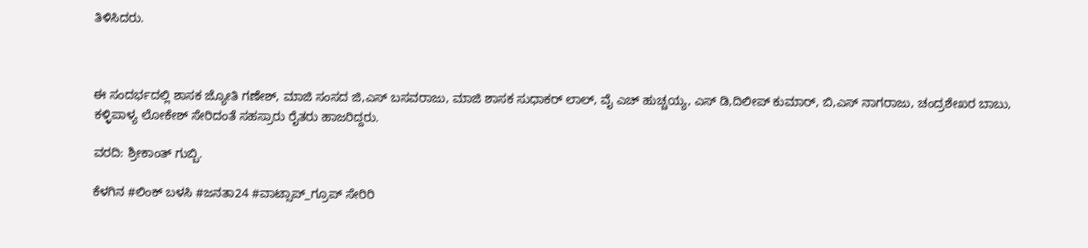ತಿಳಿಸಿದರು.



ಈ ಸಂದರ್ಭದಲ್ಲಿ ಶಾಸಕ ಜ್ಯೋತಿ ಗಣೇಶ್, ಮಾಜಿ ಸಂಸದ ಜಿ,ಎಸ್ ಬಸವರಾಜು, ಮಾಜಿ ಶಾಸಕ ಸುಧಾಕರ್ ಲಾಲ್, ವೈ ಎಚ್ ಹುಚ್ಚಯ್ಯ, ಎಸ್ ಡಿ,ದಿಲೀಪ್ ಕುಮಾರ್, ಬಿ,ಎಸ್ ನಾಗರಾಜು, ಚಂದ್ರಶೇಖರ ಬಾಬು, ಕಳ್ಳಿಪಾಳ್ಯ ಲೋಕೇಶ್ ಸೇರಿದಂತೆ ಸಹಸ್ರಾರು ರೈತರು ಹಾಜರಿದ್ದರು.

ವರದಿ: ಶ್ರೀಕಾಂತ್ ಗುಬ್ಬಿ.

ಕೆಳಗಿನ #ಲಿಂಕ್ ಬಳಸಿ #ಜನತಾ24 #ವಾಟ್ಸಾಪ್_ಗ್ರೂಪ್ ಸೇರಿರಿ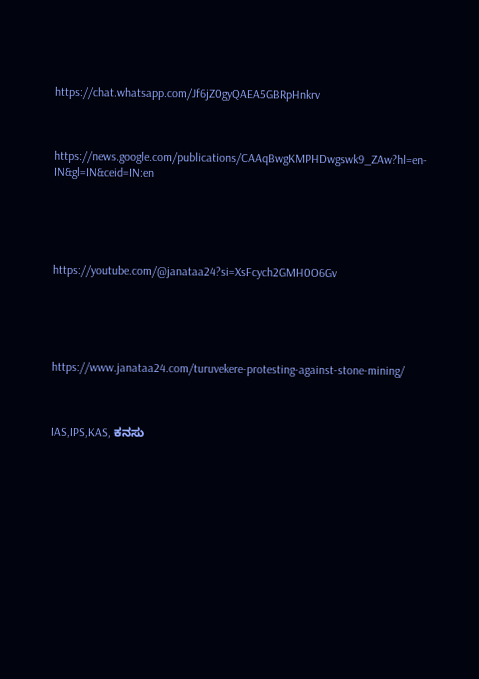https://chat.whatsapp.com/Jf6jZ0gyQAEA5GBRpHnkrv



https://news.google.com/publications/CAAqBwgKMPHDwgswk9_ZAw?hl=en-IN&gl=IN&ceid=IN:en





https://youtube.com/@janataa24?si=XsFcych2GMH0O6Gv





https://www.janataa24.com/turuvekere-protesting-against-stone-mining/



IAS,IPS,KAS, ಕನಸು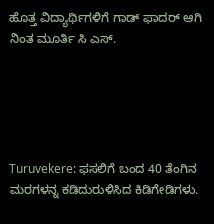ಹೊತ್ತ ವಿದ್ಯಾರ್ಥಿಗಳಿಗೆ ಗಾಡ್ ಫಾದರ್ ಆಗಿ ನಿಂತ ಮೂರ್ತಿ ಸಿ ಎಸ್.





Turuvekere: ಫಸಲಿಗೆ ಬಂದ 40 ತೆಂಗಿನ ಮರಗಳನ್ನ ಕಡಿದುರುಳಿಸಿದ ಕಿಡಿಗೇಡಿಗಳು.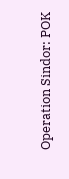Operation Sindor: POK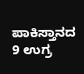ಪಾಕಿಸ್ತಾನದ 9 ಉಗ್ರ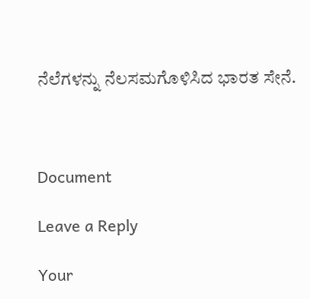ನೆಲೆಗಳನ್ನು ನೆಲಸಮಗೊಳಿಸಿದ ಭಾರತ ಸೇನೆ.



Document

Leave a Reply

Your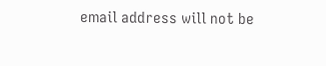email address will not be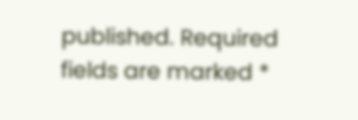published. Required fields are marked *